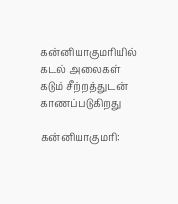கன்னியாகுமரியில் கடல் அலைகள் கடும் சீற்றத்துடன் காணப்படுகிறது

கன்னியாகுமரி: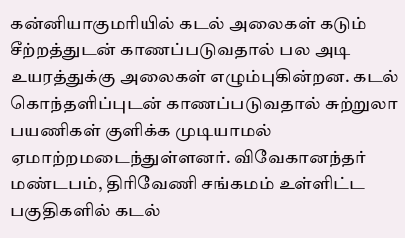கன்னியாகுமரியில் கடல் அலைகள் கடும் சீற்றத்துடன் காணப்படுவதால் பல அடி உயரத்துக்கு அலைகள் எழும்புகின்றன. கடல் கொந்தளிப்புடன் காணப்படுவதால் சுற்றுலா பயணிகள் குளிக்க முடியாமல் ஏமாற்றமடைந்துள்ளனர். விவேகானந்தர் மண்டபம், திரிவேணி சங்கமம் உள்ளிட்ட பகுதிகளில் கடல்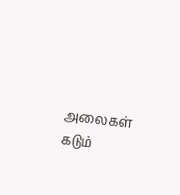அலைகள் கடும்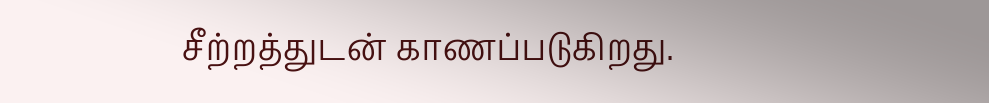சீற்றத்துடன் காணப்படுகிறது.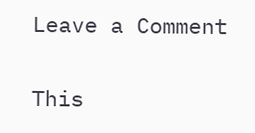Leave a Comment

This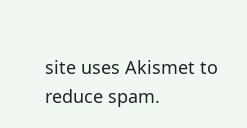site uses Akismet to reduce spam.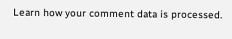Learn how your comment data is processed.